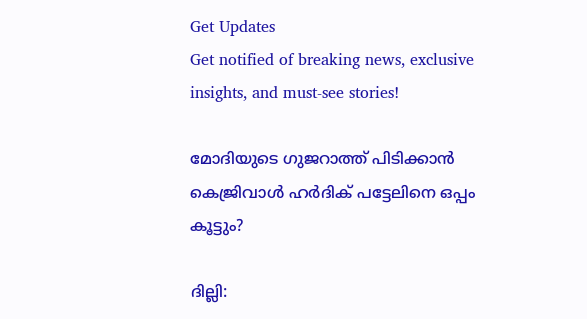Get Updates
Get notified of breaking news, exclusive insights, and must-see stories!

മോദിയുടെ ഗുജറാത്ത് പിടിക്കാന്‍ കെജ്രിവാള്‍ ഹര്‍ദിക് പട്ടേലിനെ ഒപ്പം കൂട്ടും?

ദില്ലി: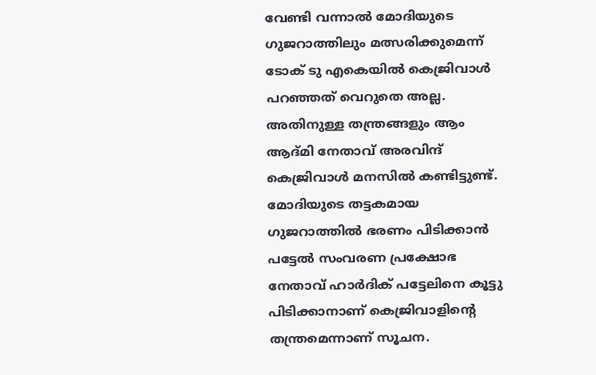വേണ്ടി വന്നാല്‍ മോദിയുടെ ഗുജറാത്തിലും മത്സരിക്കുമെന്ന് ടോക് ടു എകെയില്‍ കെജ്രിവാള്‍ പറഞ്ഞത് വെറുതെ അല്ല. അതിനുള്ള തന്ത്രങ്ങളും ആം ആദ്മി നേതാവ് അരവിന്ദ് കെജ്രിവാള്‍ മനസില്‍ കണ്ടിട്ടുണ്ട്. മോദിയുടെ തട്ടകമായ ഗുജറാത്തില്‍ ഭരണം പിടിക്കാന്‍ പട്ടേല്‍ സംവരണ പ്രക്ഷോഭ നേതാവ് ഹാര്‍ദിക് പട്ടേലിനെ കൂട്ടു പിടിക്കാനാണ് കെജ്രിവാളിന്റെ തന്ത്രമെന്നാണ് സൂചന.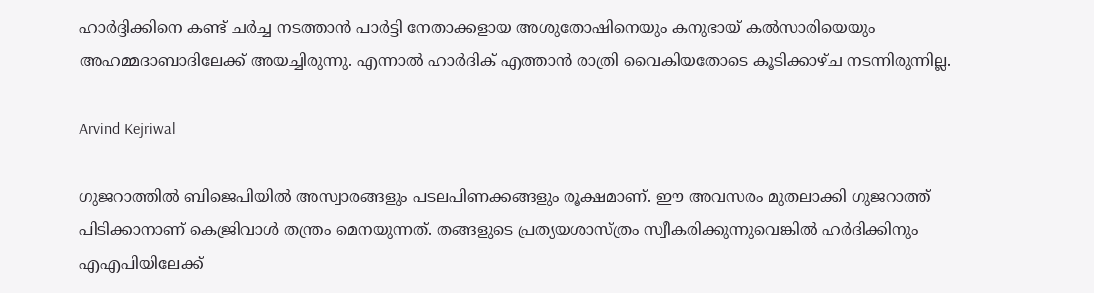ഹാര്‍ദ്ദിക്കിനെ കണ്ട് ചര്‍ച്ച നടത്താന്‍ പാര്‍ട്ടി നേതാക്കളായ അശുതോഷിനെയും കനുഭായ് കല്‍സാരിയെയും അഹമ്മദാബാദിലേക്ക് അയച്ചിരുന്നു. എന്നാല്‍ ഹാര്‍ദിക് എത്താന്‍ രാത്രി വൈകിയതോടെ കൂടിക്കാഴ്ച നടന്നിരുന്നില്ല.

Arvind Kejriwal

ഗുജറാത്തില്‍ ബിജെപിയില്‍ അസ്വാരങ്ങളും പടലപിണക്കങ്ങളും രൂക്ഷമാണ്. ഈ അവസരം മുതലാക്കി ഗുജറാത്ത് പിടിക്കാനാണ് കെജ്രിവാള്‍ തന്ത്രം മെനയുന്നത്. തങ്ങളുടെ പ്രത്യയശാസ്ത്രം സ്വീകരിക്കുന്നുവെങ്കില്‍ ഹര്‍ദിക്കിനും എഎപിയിലേക്ക്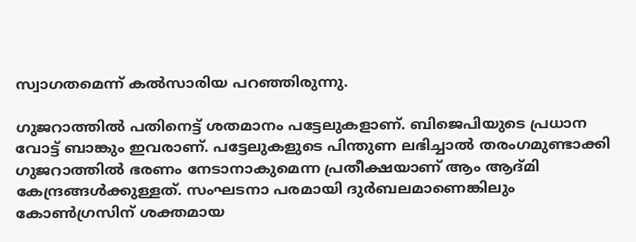സ്വാഗതമെന്ന് കല്‍സാരിയ പറഞ്ഞിരുന്നു.

ഗുജറാത്തില്‍ പതിനെട്ട് ശതമാനം പട്ടേലുകളാണ്. ബിജെപിയുടെ പ്രധാന വോട്ട് ബാങ്കും ഇവരാണ്. പട്ടേലുകളുടെ പിന്തുണ ലഭിച്ചാല്‍ തരംഗമുണ്ടാക്കി ഗുജറാത്തില്‍ ഭരണം നേടാനാകുമെന്ന പ്രതീക്ഷയാണ് ആം ആദ്മി കേന്ദ്രങ്ങള്‍ക്കുള്ളത്. സംഘടനാ പരമായി ദുര്‍ബലമാണെങ്കിലും കോണ്‍ഗ്രസിന് ശക്തമായ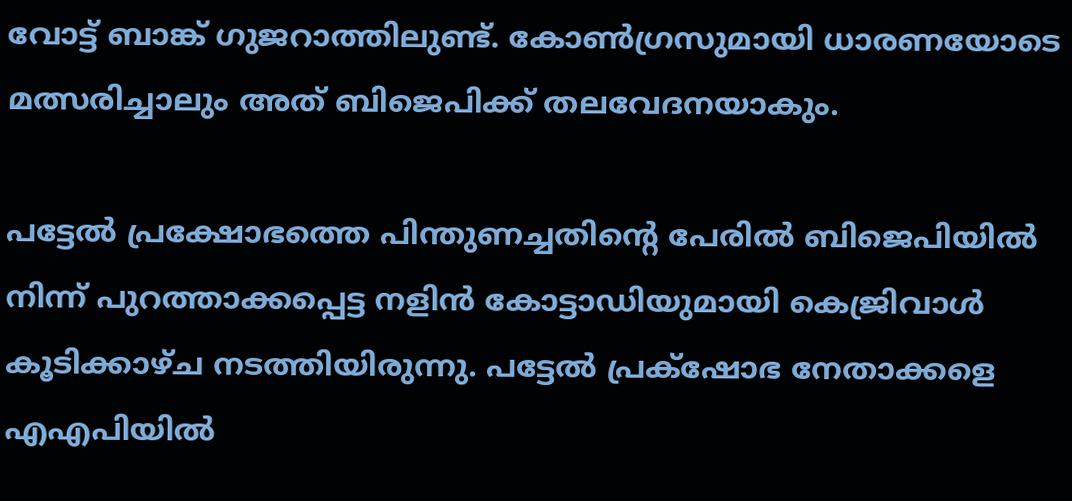വോട്ട് ബാങ്ക് ഗുജറാത്തിലുണ്ട്. കോണ്‍ഗ്രസുമായി ധാരണയോടെ മത്സരിച്ചാലും അത് ബിജെപിക്ക് തലവേദനയാകും.

പട്ടേല്‍ പ്രക്ഷോഭത്തെ പിന്തുണച്ചതിന്റെ പേരില്‍ ബിജെപിയില്‍ നിന്ന് പുറത്താക്കപ്പെട്ട നളിന്‍ കോട്ടാഡിയുമായി കെജ്രിവാള്‍ കൂടിക്കാഴ്ച നടത്തിയിരുന്നു. പട്ടേല്‍ പ്രക്‌ഷോഭ നേതാക്കളെ എഎപിയില്‍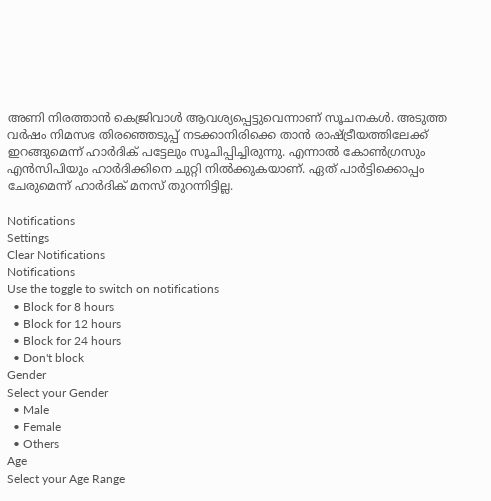അണി നിരത്താന്‍ കെജ്രിവാള്‍ ആവശ്യപ്പെട്ടുവെന്നാണ് സൂചനകള്‍. അടുത്ത വര്‍ഷം നിമസഭ തിരഞ്ഞെടുപ്പ് നടക്കാനിരിക്കെ താന്‍ രാഷ്ട്രീയത്തിലേക്ക് ഇറങ്ങുമെന്ന് ഹാര്‍ദിക് പട്ടേലും സൂചിപ്പിച്ചിരുന്നു. എന്നാല്‍ കോണ്‍ഗ്രസും എന്‍സിപിയും ഹാര്‍ദിക്കിനെ ചുറ്റി നില്‍ക്കുകയാണ്. ഏത് പാര്‍ട്ടിക്കൊപ്പം ചേരുമെന്ന് ഹാര്‍ദിക് മനസ് തുറന്നിട്ടില്ല.

Notifications
Settings
Clear Notifications
Notifications
Use the toggle to switch on notifications
  • Block for 8 hours
  • Block for 12 hours
  • Block for 24 hours
  • Don't block
Gender
Select your Gender
  • Male
  • Female
  • Others
Age
Select your Age Range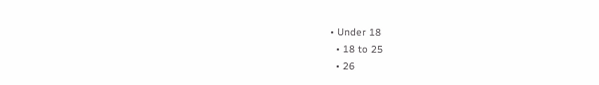• Under 18
  • 18 to 25
  • 26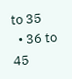to 35
  • 36 to 45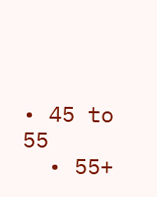• 45 to 55
  • 55+